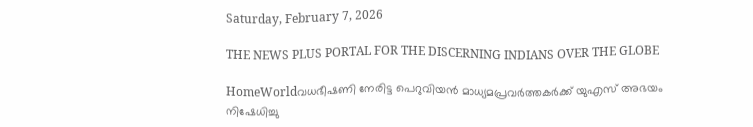Saturday, February 7, 2026

THE NEWS PLUS PORTAL FOR THE DISCERNING INDIANS OVER THE GLOBE

HomeWorldവധഭീഷണി നേരിട്ട പെറുവിയൻ മാധ്യമപ്രവർത്തകർക്ക് യുഎസ് അഭയം നിഷേധിച്ചു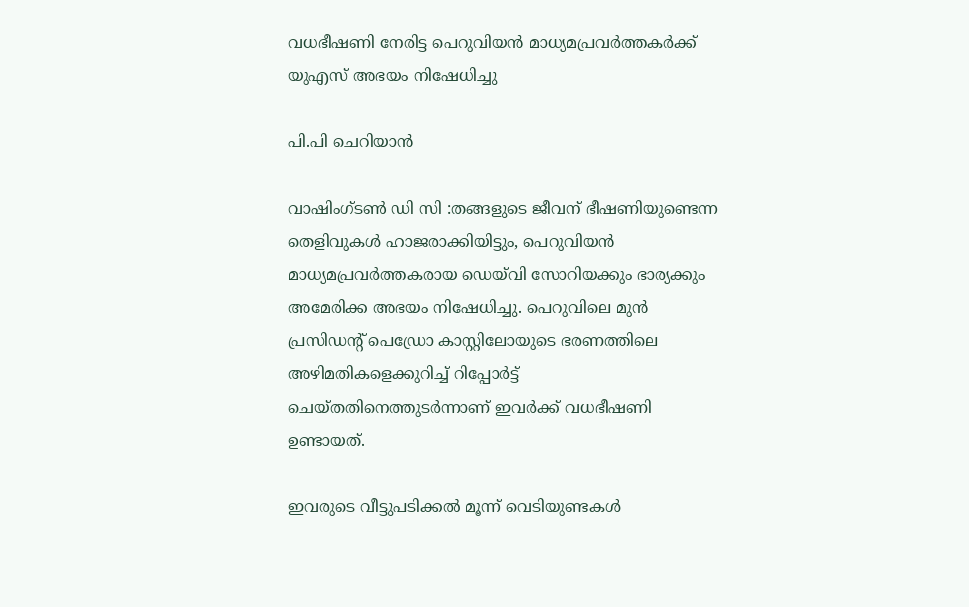വധഭീഷണി നേരിട്ട പെറുവിയൻ മാധ്യമപ്രവർത്തകർക്ക് യുഎസ് അഭയം നിഷേധിച്ചു

പി.പി ചെറിയാൻ

വാഷിംഗ്‌ടൺ ഡി സി :തങ്ങളുടെ ജീവന് ഭീഷണിയുണ്ടെന്ന തെളിവുകൾ ഹാജരാക്കിയിട്ടും, പെറുവിയൻ മാധ്യമപ്രവർത്തകരായ ഡെയ്‌വി സോറിയക്കും ഭാര്യക്കും അമേരിക്ക അഭയം നിഷേധിച്ചു. പെറുവിലെ മുൻ പ്രസിഡന്റ് പെഡ്രോ കാസ്റ്റിലോയുടെ ഭരണത്തിലെ അഴിമതികളെക്കുറിച്ച് റിപ്പോർട്ട് ചെയ്തതിനെത്തുടർന്നാണ് ഇവർക്ക് വധഭീഷണി ഉണ്ടായത്.

ഇവരുടെ വീട്ടുപടിക്കൽ മൂന്ന് വെടിയുണ്ടകൾ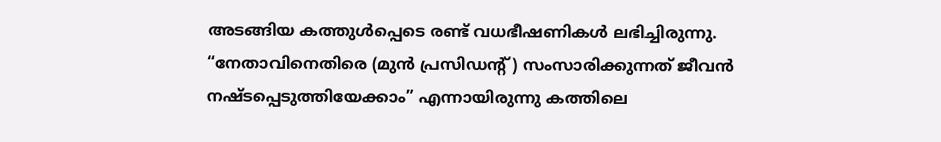അടങ്ങിയ കത്തുൾപ്പെടെ രണ്ട് വധഭീഷണികൾ ലഭിച്ചിരുന്നു. “നേതാവിനെതിരെ (മുൻ പ്രസിഡന്റ്) സംസാരിക്കുന്നത് ജീവൻ നഷ്ടപ്പെടുത്തിയേക്കാം” എന്നായിരുന്നു കത്തിലെ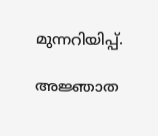മുന്നറിയിപ്പ്.

അജ്ഞാത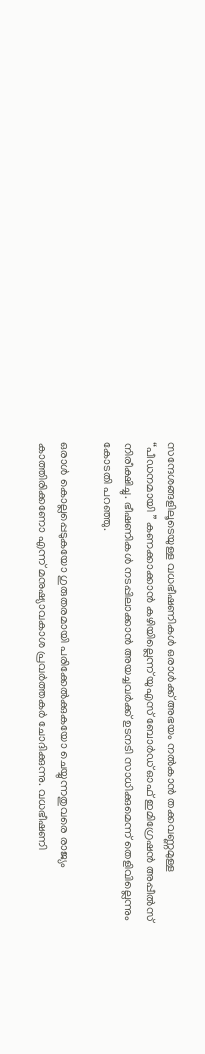സന്ദേശങ്ങളിലൂടെയുള്ള വധഭീഷണികൾ ഒരാൾക്ക് അഭയം നൽകാൻ തക്കവണ്ണമുള്ള “പീഡനമായി ” കണക്കാക്കാൻ കഴിയില്ലെന്ന് യുഎസ് ബോർഡ് ഓഫ് ഇമിഗ്രേഷൻ അപ്പീൽസ് നിരീക്ഷിച്ചു. ഭീഷണികൾ നടപ്പിലാക്കാൻ അയച്ചവർക്ക് ഉടനടി സാധിക്കുമെന്ന് തെളിവില്ലെന്നും കോടതി പറഞ്ഞു.

ഒരാൾ കൊല്ലപ്പെടുകയോ ഗുരുതരമായി പരിക്കേൽക്കുകയോ ചെയ്യുന്നതുവരെ രാജ്യം കാത്തിരിക്കണോ എന്ന് മനുഷ്യാവകാശ പ്രവർത്തകർ ചോദിക്കുന്നു. വധഭീഷണി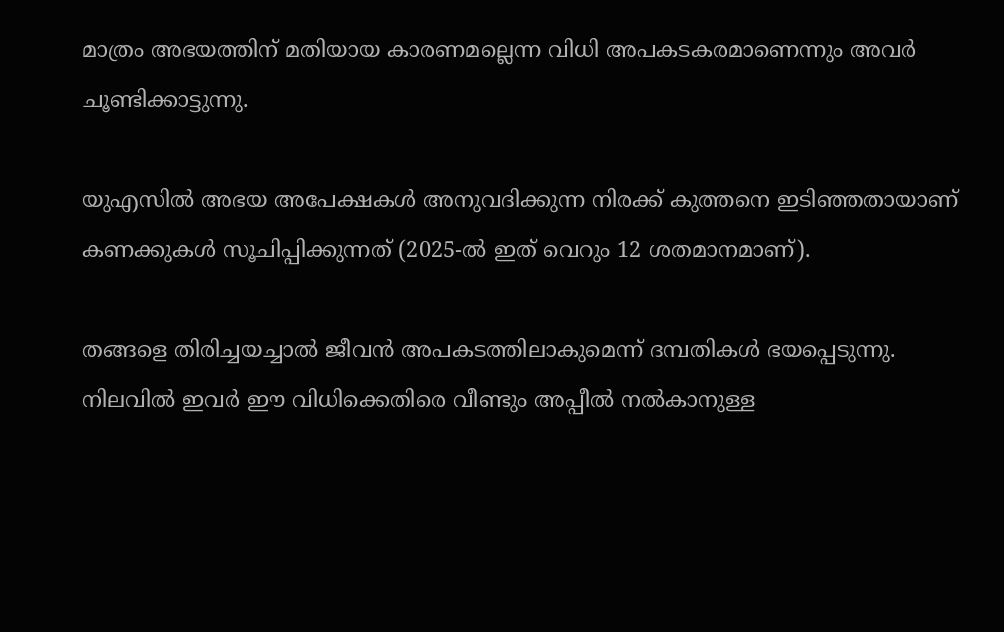മാത്രം അഭയത്തിന് മതിയായ കാരണമല്ലെന്ന വിധി അപകടകരമാണെന്നും അവർ ചൂണ്ടിക്കാട്ടുന്നു.

യുഎസിൽ അഭയ അപേക്ഷകൾ അനുവദിക്കുന്ന നിരക്ക് കുത്തനെ ഇടിഞ്ഞതായാണ് കണക്കുകൾ സൂചിപ്പിക്കുന്നത് (2025-ൽ ഇത് വെറും 12 ശതമാനമാണ്).

തങ്ങളെ തിരിച്ചയച്ചാൽ ജീവൻ അപകടത്തിലാകുമെന്ന് ദമ്പതികൾ ഭയപ്പെടുന്നു. നിലവിൽ ഇവർ ഈ വിധിക്കെതിരെ വീണ്ടും അപ്പീൽ നൽകാനുള്ള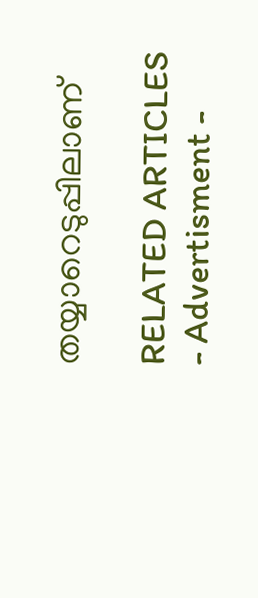തയ്യാറെടുപ്പിലാണ്

RELATED ARTICLES
- Advertisment -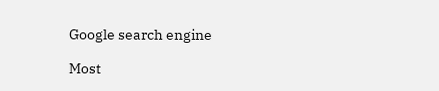Google search engine

Most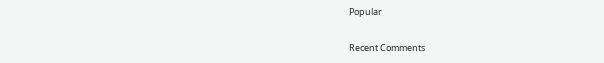Popular

Recent Comments